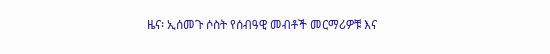ዜና፡ ኢሰመጉ ሶስት የሰብዓዊ መብቶች መርማሪዎቹ እና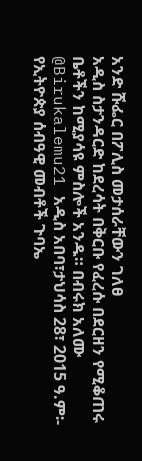አንድ ሹፌር በፖሊስ መታሰራቸውን ገለፀ
አዲስ ስታንዳርድ ከደረሳት በቅርቡ የፈረሱ በደርዘን የሚቆጠሩ ቤቶችን ከሚያሳዩ ምስሎች አንዱ። በብሩክ አለሙ @Birukalemu21 አዲስ አበባ፣ታህሳስ 28፣ 2015 ዓ.ም፡- የኢትዮጵያ ሰብዓዊ መብቶች ጉባኤ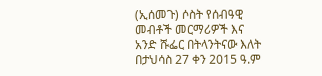(ኢሰመጉ) ሶስት የሰብዓዊ መብቶች መርማሪዎች እና አንድ ሹፌር በትላንትናው እለት በታህሳስ 27 ቀን 2015 ዓ.ም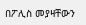በፖሊስ መያዛቸውን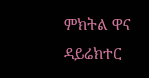ምክትል ዋና ዳይሬክተር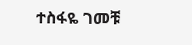ተስፋዬ ገመቹ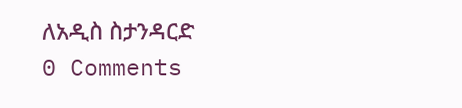ለአዲስ ስታንዳርድ
0 Comments